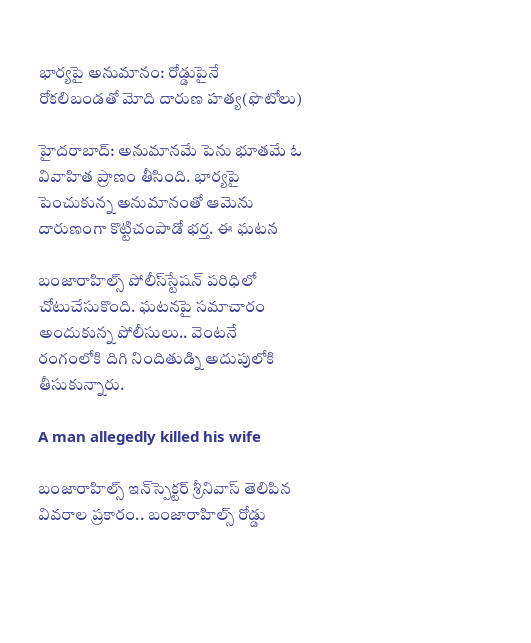భార్యపై అనుమానం: రోడ్డుపైనే రోకలిబండతో మోది దారుణ హత్య(ఫొటోలు)

హైదరాబాద్: అనుమానమే పెను భూతమే ఓ వివాహిత ప్రాణం తీసింది. భార్యపై పెంచుకున్న అనుమానంతో ఆమెను దారుణంగా కొట్టిచంపాడో భర్త. ఈ ఘటన

బంజారాహిల్స్‌ పోలీస్‌స్టేషన్‌ పరిధిలో చోటుచేసుకొంది. ఘటనపై సమాచారం అందుకున్న పోలీసులు.. వెంటనే రంగంలోకి దిగి నిందితుడ్ని అదుపులోకి తీసుకున్నారు.

A man allegedly killed his wife

బంజారాహిల్స్‌ ఇన్‌స్పెక్టర్‌ శ్రీనివాస్‌ తెలిపిన వివరాల ప్రకారం.. బంజారాహిల్స్‌ రోడ్డు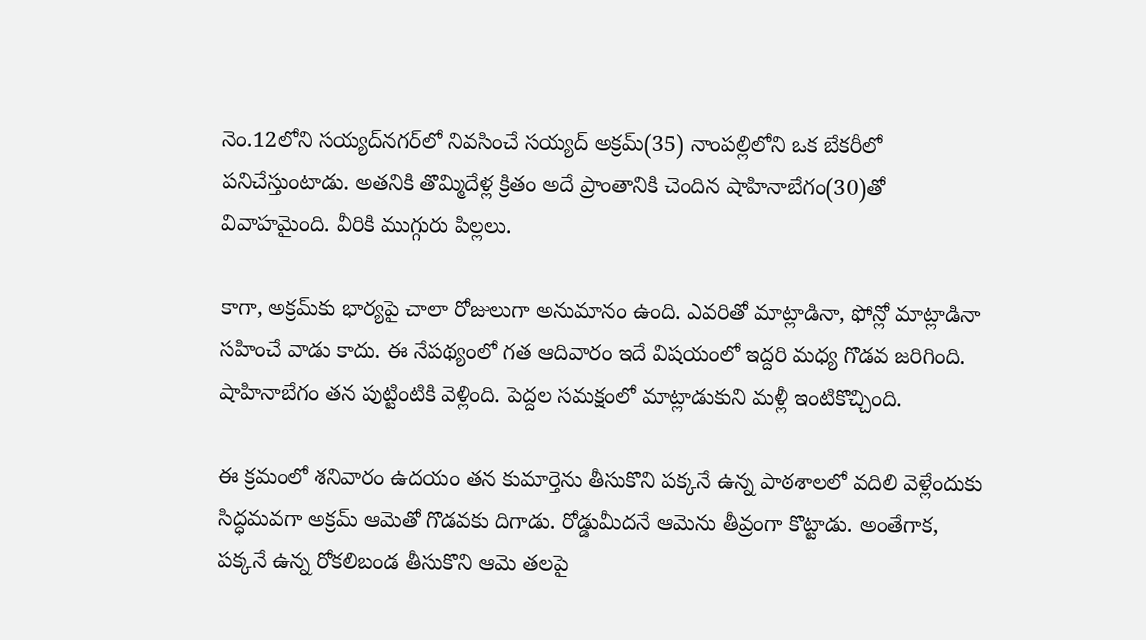నెం.12లోని సయ్యద్‌నగర్‌లో నివసించే సయ్యద్‌ అక్రమ్‌(35) నాంపల్లిలోని ఒక బేకరీలో పనిచేస్తుంటాడు. అతనికి తొమ్మిదేళ్ల క్రితం అదే ప్రాంతానికి చెందిన షాహినాబేగం(30)తో వివాహమైంది. వీరికి ముగ్గురు పిల్లలు.

కాగా, అక్రమ్‌కు భార్యపై చాలా రోజులుగా అనుమానం ఉంది. ఎవరితో మాట్లాడినా, ఫోన్లో మాట్లాడినా సహించే వాడు కాదు. ఈ నేపథ్యంలో గత ఆదివారం ఇదే విషయంలో ఇద్దరి మధ్య గొడవ జరిగింది. షాహినాబేగం తన పుట్టింటికి వెళ్లింది. పెద్దల సమక్షంలో మాట్లాడుకుని మళ్లీ ఇంటికొచ్చింది.

ఈ క్రమంలో శనివారం ఉదయం తన కుమార్తెను తీసుకొని పక్కనే ఉన్న పాఠశాలలో వదిలి వెళ్లేందుకు సిద్ధమవగా అక్రమ్‌ ఆమెతో గొడవకు దిగాడు. రోడ్డుమీదనే ఆమెను తీవ్రంగా కొట్టాడు. అంతేగాక, పక్కనే ఉన్న రోకలిబండ తీసుకొని ఆమె తలపై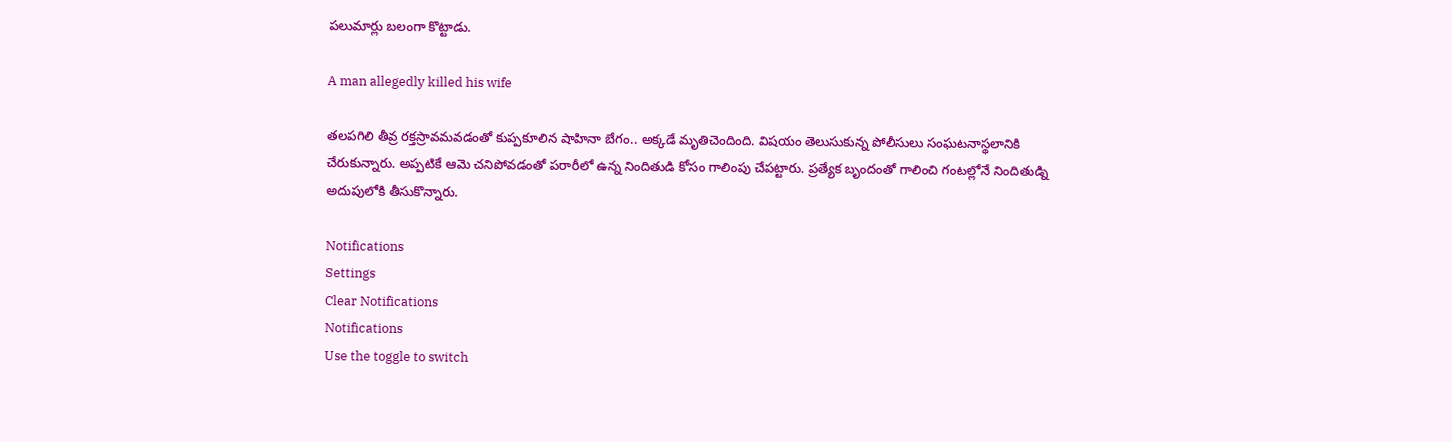పలుమార్లు బలంగా కొట్టాడు.

A man allegedly killed his wife

తలపగిలి తీవ్ర రక్తస్రావమవడంతో కుప్పకూలిన షాహినా బేగం.. అక్కడే మృతిచెందింది. విషయం తెలుసుకున్న పోలీసులు సంఘటనాస్థలానికి చేరుకున్నారు. అప్పటికే ఆమె చనిపోవడంతో పరారీలో ఉన్న నిందితుడి కోసం గాలింపు చేపట్టారు. ప్రత్యేక బృందంతో గాలించి గంటల్లోనే నిందితుడ్ని అదుపులోకి తీసుకొన్నారు.

Notifications
Settings
Clear Notifications
Notifications
Use the toggle to switch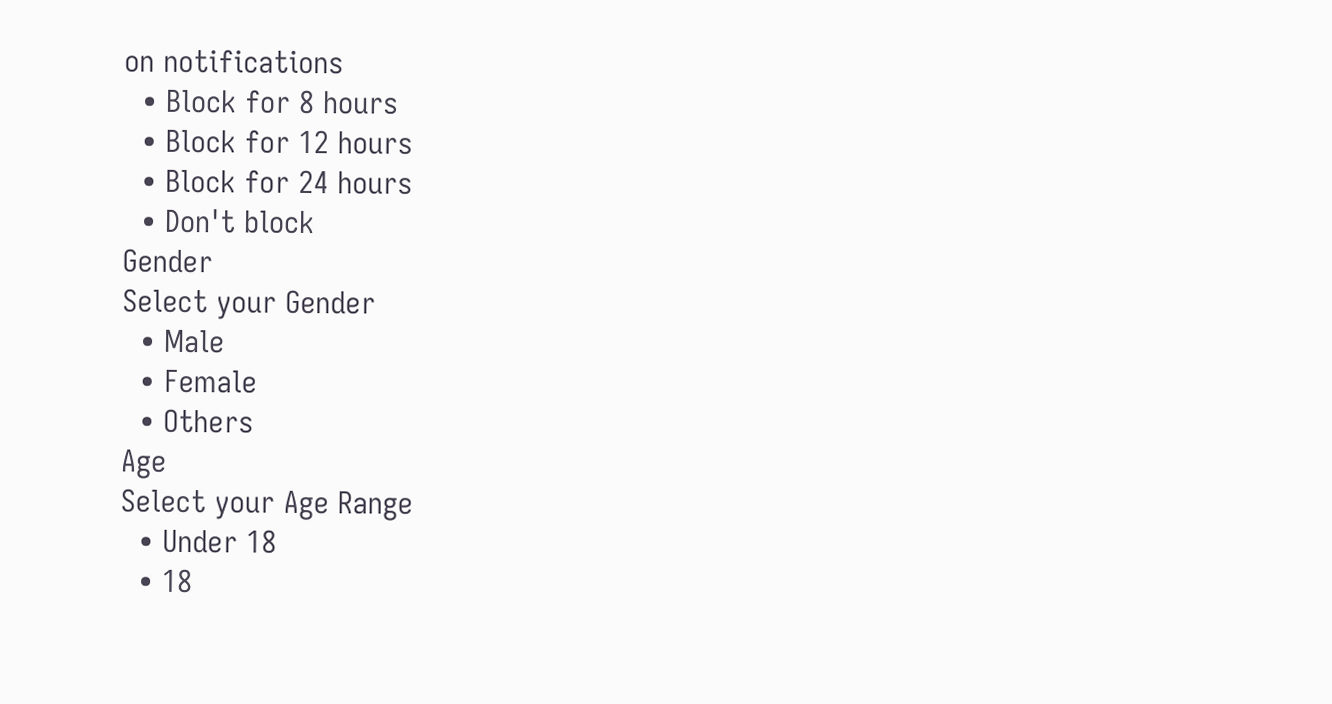on notifications
  • Block for 8 hours
  • Block for 12 hours
  • Block for 24 hours
  • Don't block
Gender
Select your Gender
  • Male
  • Female
  • Others
Age
Select your Age Range
  • Under 18
  • 18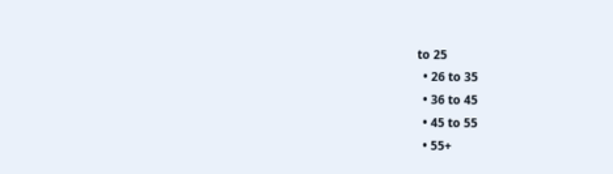to 25
  • 26 to 35
  • 36 to 45
  • 45 to 55
  • 55+